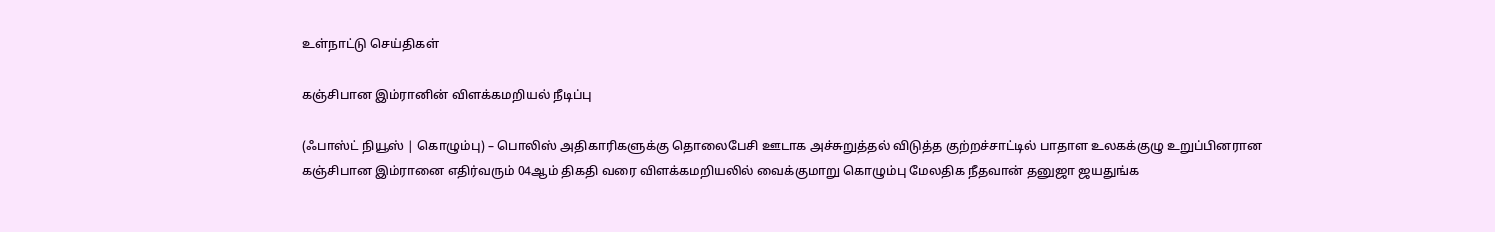உள்நாட்டு செய்திகள்

கஞ்சிபான இம்ரானின் விளக்கமறியல் நீடிப்பு

(ஃபாஸ்ட் நியூஸ் | கொழும்பு) – பொலிஸ் அதிகாரிகளுக்கு தொலைபேசி ஊடாக அச்சுறுத்தல் விடுத்த குற்றச்சாட்டில் பாதாள உலகக்குழு உறுப்பினரான கஞ்சிபான இம்ரானை எதிர்வரும் 04ஆம் திகதி வரை விளக்கமறியலில் வைக்குமாறு கொழும்பு மேலதிக நீதவான் தனுஜா ஜயதுங்க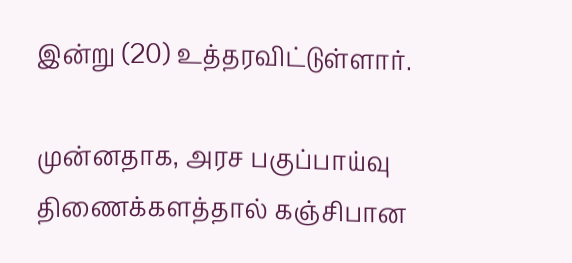இன்று (20) உத்தரவிட்டுள்ளார்.

முன்னதாக, அரச பகுப்பாய்வு திணைக்களத்தால் கஞ்சிபான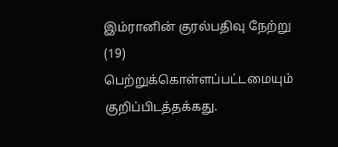இம்ரானின் குரல்பதிவு நேற்று (19) பெற்றுக்கொள்ளப்பட்டமையும் குறிப்பிடத்தக்கது.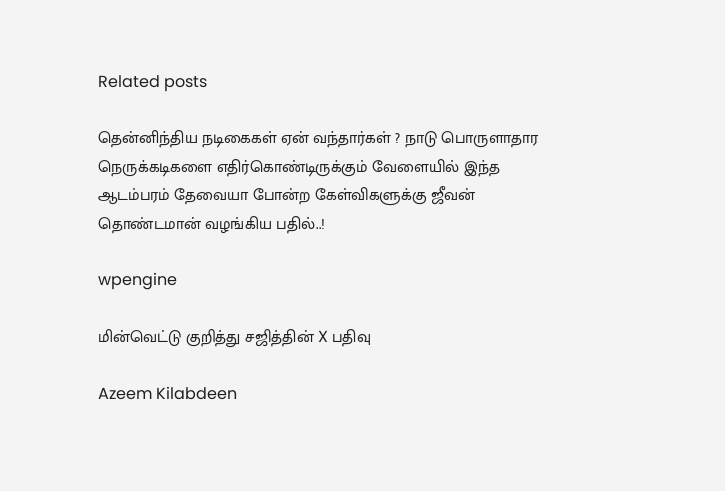Related posts

தென்னிந்திய நடிகைகள் ஏன் வந்தார்கள் ? நாடு பொருளாதார நெருக்கடிகளை எதிர்கொண்டிருக்கும் வேளையில் இந்த ஆடம்பரம் தேவையா போன்ற கேள்விகளுக்கு ஜீவன் தொண்டமான் வழங்கிய பதில்..!

wpengine

மின்வெட்டு குறித்து சஜித்தின் X பதிவு

Azeem Kilabdeen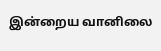இன்றைய வானிலை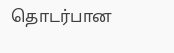தொடர்பான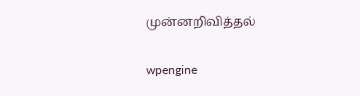முன்னறிவித்தல்

wpengine